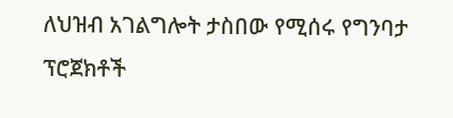ለህዝብ አገልግሎት ታስበው የሚሰሩ የግንባታ ፕሮጀክቶች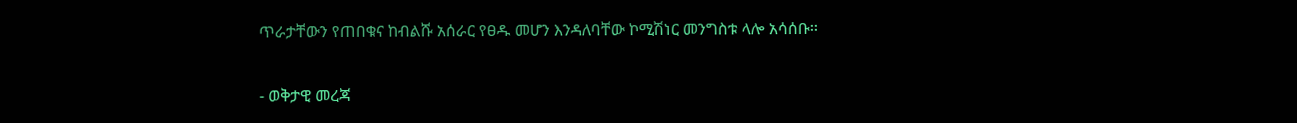ጥራታቸውን የጠበቁና ከብልሹ አሰራር የፀዱ መሆን እንዳለባቸው ኮሚሽነር መንግስቱ ላሎ አሳሰቡ፡፡

- ወቅታዊ መረጃ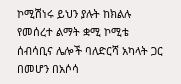ኮሚሽነሩ ይህን ያሉት ከክልሉ የመሰረተ ልማት ቋሚ ኮሚቴ ሰብሳቢና ሌሎች ባለድርሻ አካላት ጋር በመሆን በአሶሳ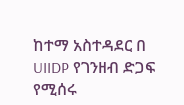ከተማ አስተዳደር በ UIIDP የገንዘብ ድጋፍ የሚሰሩ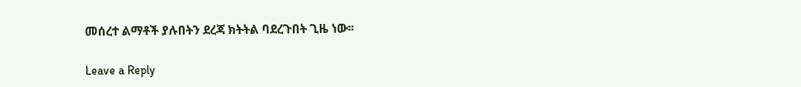መሰረተ ልማቶች ያሉበትን ደረጃ ክትትል ባደረጉበት ጊዜ ነው፡፡

Leave a Reply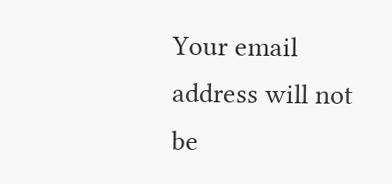Your email address will not be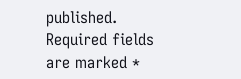published. Required fields are marked *